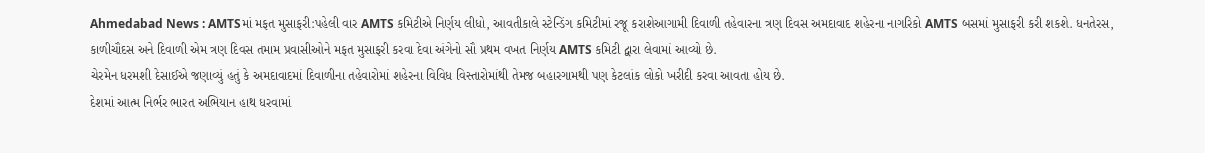Ahmedabad News : AMTSમાં મફત મુસાફરી:પહેલી વાર AMTS કમિટીએ નિર્ણય લીધો, આવતીકાલે સ્ટેન્ડિંગ કમિટીમાં રજૂ કરાશેઆગામી દિવાળી તહેવારના ત્રણ દિવસ અમદાવાદ શહેરના નાગરિકો AMTS બસમાં મુસાફરી કરી શકશે. ધનતેરસ, કાળીચૌદસ અને દિવાળી એમ ત્રણ દિવસ તમામ પ્રવાસીઓને મફત મુસાફરી કરવા દેવા અંગેનો સૌ પ્રથમ વખત નિર્ણય AMTS કમિટી દ્વારા લેવામાં આવ્યો છે.
ચેરમેન ધરમશી દેસાઈએ જણાવ્યું હતું કે અમદાવાદમાં દિવાળીના તહેવારોમાં શહેરના વિવિધ વિસ્તારોમાંથી તેમજ બહારગામથી પણ કેટલાંક લોકો ખરીદી કરવા આવતા હોય છે.
દેશમાં આત્મ નિર્ભર ભારત અભિયાન હાથ ધરવામાં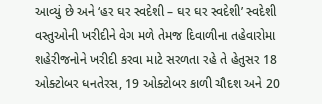આવ્યું છે અને ‘હર ઘર સ્વદેશી – ઘર ઘર સ્વદેશી’ સ્વદેશી વસ્તુઓની ખરીદીને વેગ મળે તેમજ દિવાળીના તહેવારોમા શહેરીજનોને ખરીદી કરવા માટે સરળતા રહે તે હેતુસર 18 ઓક્ટોબર ધનતેરસ, 19 ઓક્ટોબર કાળી ચૌદશ અને 20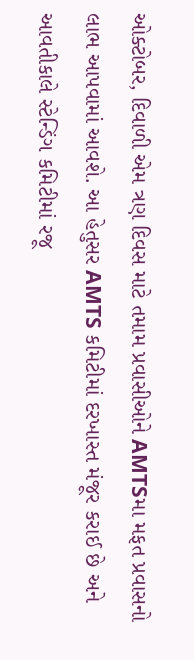ઓક્ટોબર, દિવાળી એમ ત્રણ દિવસ માટે તમામ પ્રવાસીઓને AMTSમા મફત પ્રવાસનો લાભ આપવામાં આવશે. આ હેતુસર AMTS કમિટીમાં દરખાસ્ત મંજૂર કરાઈ છે અને આવતીકાલે સ્ટેન્ડિંગ કમિટીમાં રજૂ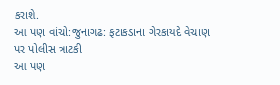કરાશે.
આ પણ વાંચો:જુનાગઢ: ફટાકડાના ગેરકાયદે વેચાણ પર પોલીસ ત્રાટકી
આ પણ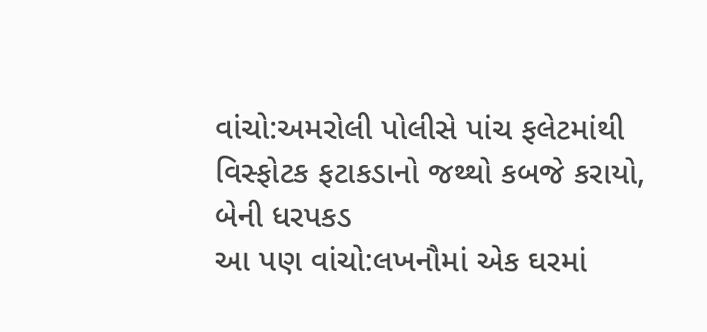વાંચો:અમરોલી પોલીસે પાંચ ફલેટમાંથી વિસ્ફોટક ફટાકડાનો જથ્થો કબજે કરાયો, બેની ધરપકડ
આ પણ વાંચો:લખનૌમાં એક ઘરમાં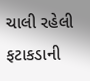ચાલી રહેલી ફટાકડાની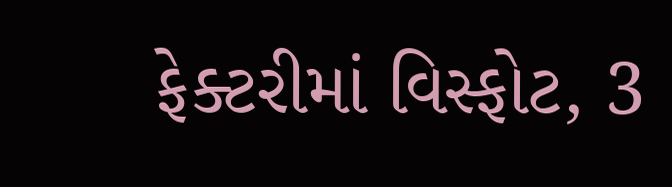ફેક્ટરીમાં વિસ્ફોટ, 3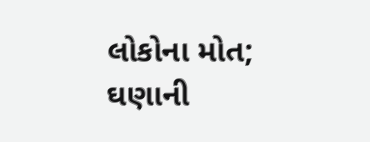લોકોના મોત; ઘણાની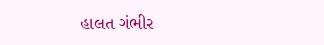હાલત ગંભીર